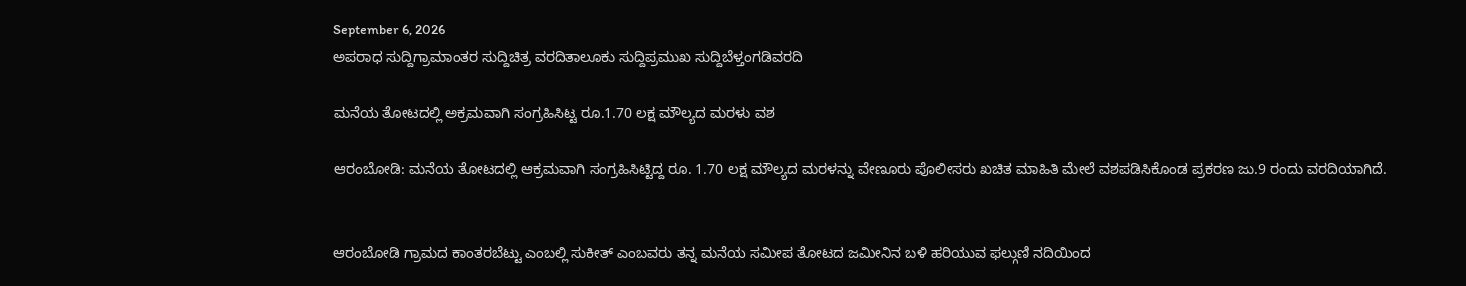September 6, 2026
ಅಪರಾಧ ಸುದ್ದಿಗ್ರಾಮಾಂತರ ಸುದ್ದಿಚಿತ್ರ ವರದಿತಾಲೂಕು ಸುದ್ದಿಪ್ರಮುಖ ಸುದ್ದಿಬೆಳ್ತಂಗಡಿವರದಿ

ಮನೆಯ ತೋಟದಲ್ಲಿ ಅಕ್ರಮವಾಗಿ ಸಂಗ್ರಹಿಸಿಟ್ಟ ರೂ.1.70 ಲಕ್ಷ ಮೌಲ್ಯದ ಮರಳು ವಶ

ಆರಂಬೋಡಿ: ಮನೆಯ ತೋಟದಲ್ಲಿ ಆಕ್ರಮವಾಗಿ ಸಂಗ್ರಹಿಸಿಟ್ಟಿದ್ದ ರೂ. 1.70 ಲಕ್ಷ ಮೌಲ್ಯದ ಮರಳನ್ನು ವೇಣೂರು ಪೊಲೀಸರು ಖಚಿತ ಮಾಹಿತಿ ಮೇಲೆ ವಶಪಡಿಸಿಕೊಂಡ ಪ್ರಕರಣ ಜು.9 ರಂದು ವರದಿಯಾಗಿದೆ.


ಆರಂಬೋಡಿ ಗ್ರಾಮದ ಕಾಂತರಬೆಟ್ಟು ಎಂಬಲ್ಲಿ ಸುಕೀತ್ ಎಂಬವರು ತನ್ನ ಮನೆಯ ಸಮೀಪ ತೋಟದ ಜಮೀನಿನ ಬಳಿ ಹರಿಯುವ ಫಲ್ಗುಣಿ ನದಿಯಿಂದ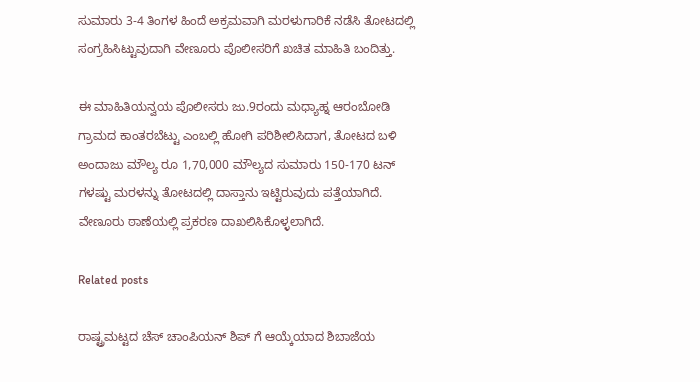ಸುಮಾರು 3-4 ತಿಂಗಳ ಹಿಂದೆ ಅಕ್ರಮವಾಗಿ ಮರಳುಗಾರಿಕೆ ನಡೆಸಿ ತೋಟದಲ್ಲಿ ಸಂಗ್ರಹಿಸಿಟ್ಟುವುದಾಗಿ ವೇಣೂರು ಪೊಲೀಸರಿಗೆ ಖಚಿತ ಮಾಹಿತಿ ಬಂದಿತ್ತು.

ಈ ಮಾಹಿತಿಯನ್ವಯ ಪೊಲೀಸರು ಜು.9ರಂದು ಮಧ್ಯಾಹ್ನ ಆರಂಬೋಡಿ ಗ್ರಾಮದ ಕಾಂತರಬೆಟ್ಟು ಎಂಬಲ್ಲಿ ಹೋಗಿ ಪರಿಶೀಲಿಸಿದಾಗ, ತೋಟದ ಬಳಿ ಅಂದಾಜು ಮೌಲ್ಯ ರೂ 1,70,000 ಮೌಲ್ಯದ ಸುಮಾರು 150-170 ಟನ್ ಗಳಷ್ಟು ಮರಳನ್ನು ತೋಟದಲ್ಲಿ ದಾಸ್ತಾನು ಇಟ್ಟಿರುವುದು ಪತ್ತೆಯಾಗಿದೆ. ವೇಣೂರು ಠಾಣೆಯಲ್ಲಿ ಪ್ರಕರಣ ದಾಖಲಿಸಿಕೊಳ್ಳಲಾಗಿದೆ.

Related posts

ರಾಷ್ಟ್ರಮಟ್ಟದ ಚೆಸ್ ಚಾಂಪಿಯನ್ ಶಿಪ್ ಗೆ ಆಯ್ಕೆಯಾದ ಶಿಬಾಜೆಯ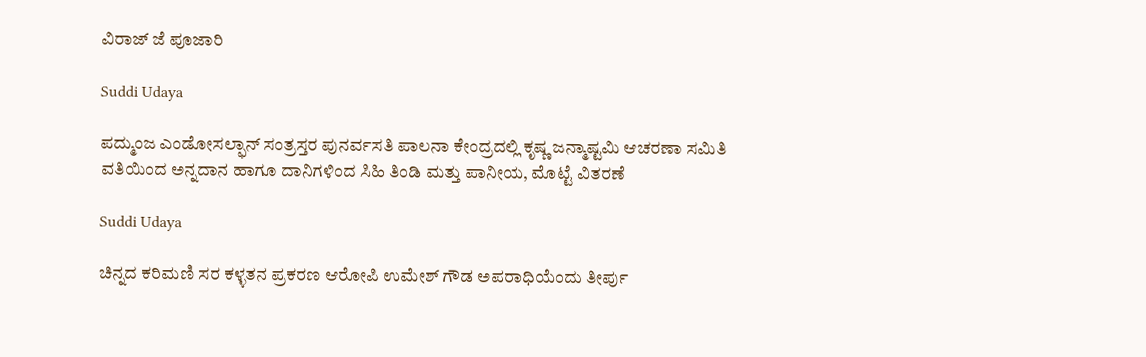ವಿರಾಜ್ ಜೆ ಪೂಜಾರಿ

Suddi Udaya

ಪದ್ಮುಂಜ ಎಂಡೋಸಲ್ಫಾನ್ ಸಂತ್ರಸ್ತರ ಪುನರ್ವಸತಿ ಪಾಲನಾ ಕೇಂದ್ರದಲ್ಲಿ ಕೃಷ್ಣ ಜನ್ಮಾಷ್ಟಮಿ ಆಚರಣಾ ಸಮಿತಿ ವತಿಯಿಂದ ಅನ್ನದಾನ ಹಾಗೂ ದಾನಿಗಳಿಂದ ಸಿಹಿ ತಿಂಡಿ ಮತ್ತು ಪಾನೀಯ, ಮೊಟ್ಟೆ ವಿತರಣೆ

Suddi Udaya

ಚಿನ್ನದ ಕರಿಮಣಿ ಸರ ಕಳ್ಳತನ ಪ್ರಕರಣ ಆರೋಪಿ ಉಮೇಶ್ ಗೌಡ ಅಪರಾಧಿಯೆಂದು ತೀರ್ಪು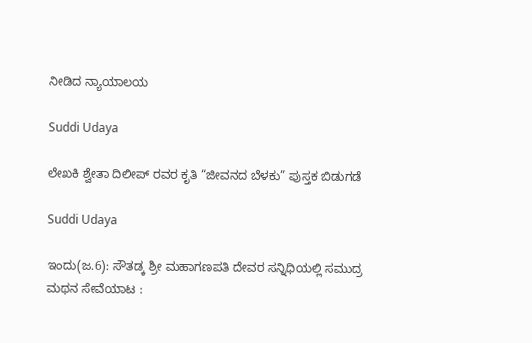ನೀಡಿದ ನ್ಯಾಯಾಲಯ

Suddi Udaya

ಲೇಖಕಿ ಶ್ವೇತಾ ದಿಲೀಪ್ ರವರ ಕೃತಿ “ಜೀವನದ ಬೆಳಕು” ಪುಸ್ತಕ ಬಿಡುಗಡೆ

Suddi Udaya

ಇಂದು(ಜ.6): ಸೌತಡ್ಕ ಶ್ರೀ ಮಹಾಗಣಪತಿ ದೇವರ ಸನ್ನಿಧಿಯಲ್ಲಿ ಸಮುದ್ರ ಮಥನ ಸೇವೆಯಾಟ :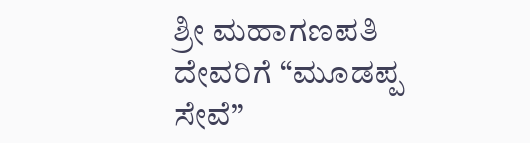ಶ್ರೀ ಮಹಾಗಣಪತಿ ದೇವರಿಗೆ “ಮೂಡಪ್ಪ ಸೇವೆ”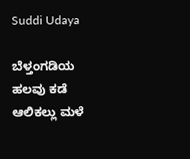Suddi Udaya

ಬೆಳ್ತಂಗಡಿಯ ಹಲವು ಕಡೆ ಆಲಿಕಲ್ಲು ಮಳೆ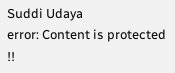Suddi Udaya
error: Content is protected !!